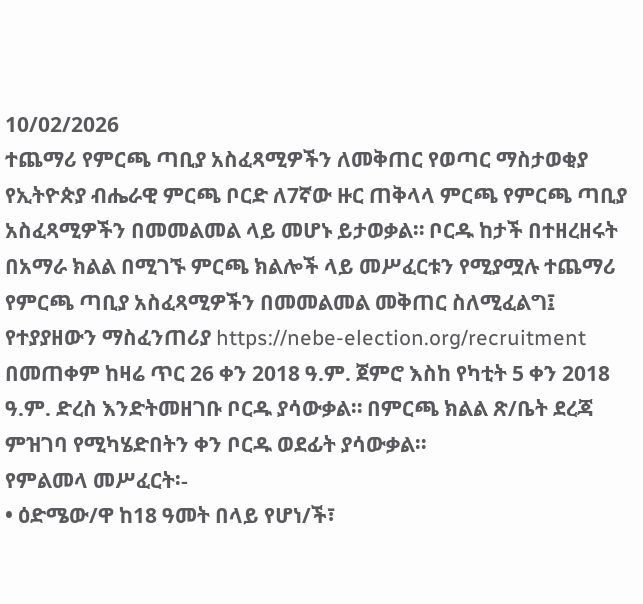10/02/2026
ተጨማሪ የምርጫ ጣቢያ አስፈጻሚዎችን ለመቅጠር የወጣር ማስታወቂያ
የኢትዮጵያ ብሔራዊ ምርጫ ቦርድ ለ7ኛው ዙር ጠቅላላ ምርጫ የምርጫ ጣቢያ አስፈጻሚዎችን በመመልመል ላይ መሆኑ ይታወቃል። ቦርዱ ከታች በተዘረዘሩት በአማራ ክልል በሚገኙ ምርጫ ክልሎች ላይ መሥፈርቱን የሚያሟሉ ተጨማሪ የምርጫ ጣቢያ አስፈጻሚዎችን በመመልመል መቅጠር ስለሚፈልግ፤ የተያያዘውን ማስፈንጠሪያ https://nebe-election.org/recruitment በመጠቀም ከዛሬ ጥር 26 ቀን 2018 ዓ.ም. ጀምሮ እስከ የካቲት 5 ቀን 2018 ዓ.ም. ድረስ እንድትመዘገቡ ቦርዱ ያሳውቃል። በምርጫ ክልል ጽ/ቤት ደረጃ ምዝገባ የሚካሄድበትን ቀን ቦርዱ ወደፊት ያሳውቃል።
የምልመላ መሥፈርት፡-
• ዕድሜው/ዋ ከ18 ዓመት በላይ የሆነ/ች፣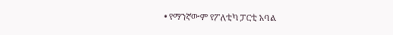• የማንኛውም የፖለቲካ ፓርቲ አባል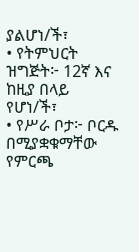ያልሆነ/ች፣
• የትምህርት ዝግጅት፦ 12ኛ እና ከዚያ በላይ የሆነ/ች፣
• የሥራ ቦታ፦ ቦርዱ በሚያቋቁማቸው የምርጫ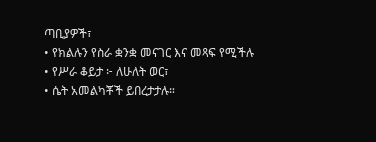ጣቢያዎች፣
• የክልሉን የስራ ቋንቋ መናገር እና መጻፍ የሚችሉ
• የሥራ ቆይታ ፦ ለሁለት ወር፣
• ሴት አመልካቾች ይበረታታሉ።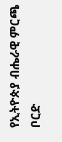የኢትዮጵያ ብሔራዊ ምርጫ ቦርድ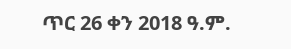ጥር 26 ቀን 2018 ዓ.ም.